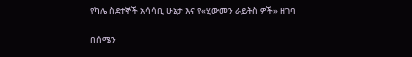የካሌ ስደተኞች አሳሳቢ ሁኔታ እና የ«ሂውመን ራይትስ ዎች» ዘገባ

በሰሜን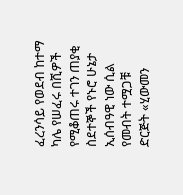ፈረንሳይ የወደብ ከተማ ካሌ የሠፈሩ በሺዎች የሚቆጠሩ ተገን ጠያቂ ስደተኞች የኑሮ ሁኔታ ኢሰብዓዊ ነው ሲል የመብት ተሟጋቹ ድርጅት «ሂውመን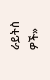ራይትስ ዎች»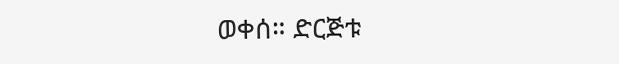ወቀሰ። ድርጅቱ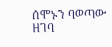ሰሞኑን ባወጣው ዘገባ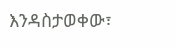እንዳስታወቀው፣